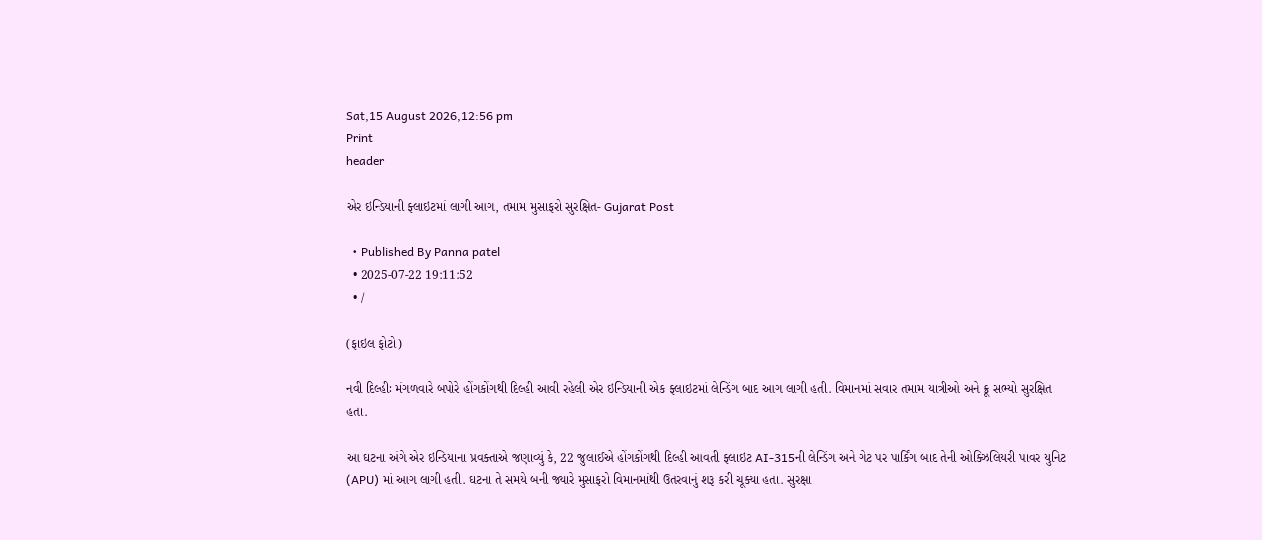Sat,15 August 2026,12:56 pm
Print
header

એર ઇન્ડિયાની ફ્લાઇટમાં લાગી આગ, તમામ મુસાફરો સુરક્ષિત- Gujarat Post

  • Published By Panna patel
  • 2025-07-22 19:11:52
  • /

(ફાઇલ ફોટો)

નવી દિલ્હીઃ મંગળવારે બપોરે હોંગકોંગથી દિલ્હી આવી રહેલી એર ઇન્ડિયાની એક ફ્લાઇટમાં લેન્ડિંગ બાદ આગ લાગી હતી. વિમાનમાં સવાર તમામ યાત્રીઓ અને ક્રૂ સભ્યો સુરક્ષિત હતા.

આ ઘટના અંગે એર ઇન્ડિયાના પ્રવક્તાએ જણાવ્યું કે, 22 જુલાઈએ હોંગકોંગથી દિલ્હી આવતી ફ્લાઇટ AI-315ની લેન્ડિંગ અને ગેટ પર પાર્કિંગ બાદ તેની ઓક્ઝિલિયરી પાવર યુનિટ (APU) માં આગ લાગી હતી. ઘટના તે સમયે બની જ્યારે મુસાફરો વિમાનમાંથી ઉતરવાનું શરૂ કરી ચૂક્યા હતા. સુરક્ષા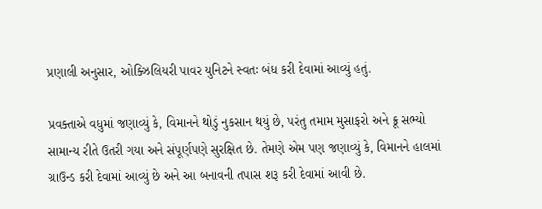પ્રણાલી અનુસાર, ઓક્ઝિલિયરી પાવર યુનિટને સ્વતઃ બંધ કરી દેવામાં આવ્યું હતું.

પ્રવક્તાએ વધુમાં જણાવ્યું કે, વિમાનને થોડું નુકસાન થયું છે, પરંતુ તમામ મુસાફરો અને ક્રૂ સભ્યો સામાન્ય રીતે ઉતરી ગયા અને સંપૂર્ણપણે સુરક્ષિત છે. તેમણે એમ પણ જણાવ્યું કે, વિમાનને હાલમાં ગ્રાઉન્ડ કરી દેવામાં આવ્યું છે અને આ બનાવની તપાસ શરૂ કરી દેવામાં આવી છે.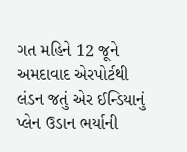ગત મહિને 12 જૂને અમદાવાદ એરપોર્ટથી લંડન જતું એર ઈન્ડિયાનું પ્લેન ઉડાન ભર્યાની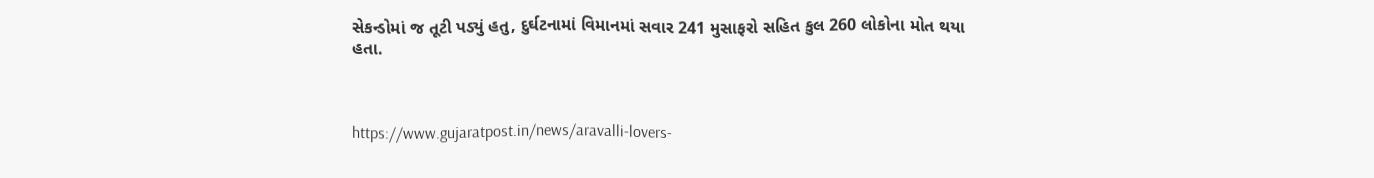સેકન્ડોમાં જ તૂટી પડ્યું હતુ, દુર્ઘટનામાં વિમાનમાં સવાર 241 મુસાફરો સહિત કુલ 260 લોકોના મોત થયા હતા.



https://www.gujaratpost.in/news/aravalli-lovers-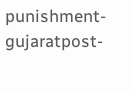punishment-gujaratpost-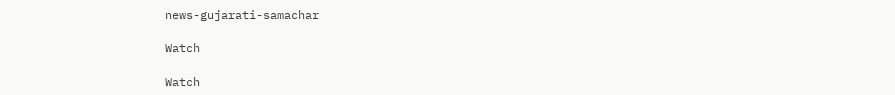news-gujarati-samachar

Watch

Watch